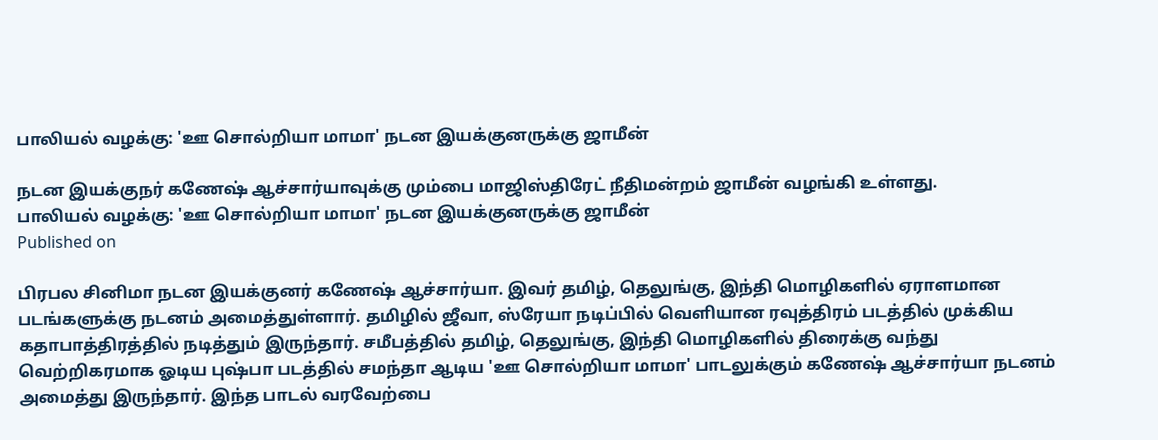பாலியல் வழக்கு: 'ஊ சொல்றியா மாமா' நடன இயக்குனருக்கு ஜாமீன்

நடன இயக்குநர் கணேஷ் ஆச்சார்யாவுக்கு மும்பை மாஜிஸ்திரேட் நீதிமன்றம் ஜாமீன் வழங்கி உள்ளது.
பாலியல் வழக்கு: 'ஊ சொல்றியா மாமா' நடன இயக்குனருக்கு ஜாமீன்
Published on

பிரபல சினிமா நடன இயக்குனர் கணேஷ் ஆச்சார்யா. இவர் தமிழ், தெலுங்கு, இந்தி மொழிகளில் ஏராளமான படங்களுக்கு நடனம் அமைத்துள்ளார். தமிழில் ஜீவா, ஸ்ரேயா நடிப்பில் வெளியான ரவுத்திரம் படத்தில் முக்கிய கதாபாத்திரத்தில் நடித்தும் இருந்தார். சமீபத்தில் தமிழ், தெலுங்கு, இந்தி மொழிகளில் திரைக்கு வந்து வெற்றிகரமாக ஓடிய புஷ்பா படத்தில் சமந்தா ஆடிய 'ஊ சொல்றியா மாமா' பாடலுக்கும் கணேஷ் ஆச்சார்யா நடனம் அமைத்து இருந்தார். இந்த பாடல் வரவேற்பை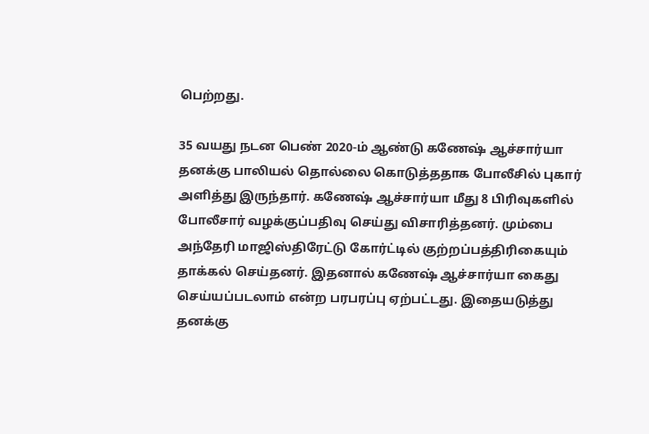பெற்றது.

35 வயது நடன பெண் 2020-ம் ஆண்டு கணேஷ் ஆச்சார்யா தனக்கு பாலியல் தொல்லை கொடுத்ததாக போலீசில் புகார் அளித்து இருந்தார். கணேஷ் ஆச்சார்யா மீது 8 பிரிவுகளில் போலீசார் வழக்குப்பதிவு செய்து விசாரித்தனர். மும்பை அந்தேரி மாஜிஸ்திரேட்டு கோர்ட்டில் குற்றப்பத்திரிகையும் தாக்கல் செய்தனர். இதனால் கணேஷ் ஆச்சார்யா கைது செய்யப்படலாம் என்ற பரபரப்பு ஏற்பட்டது. இதையடுத்து தனக்கு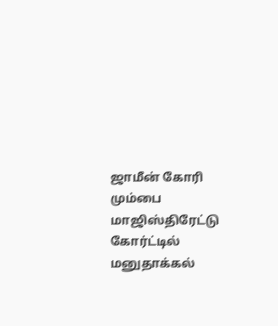ஜாமீன் கோரி மும்பை மாஜிஸ்திரேட்டு கோர்ட்டில் மனுதாக்கல்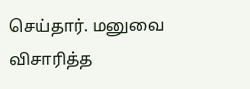செய்தார். மனுவை விசாரித்த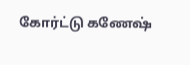கோர்ட்டு கணேஷ்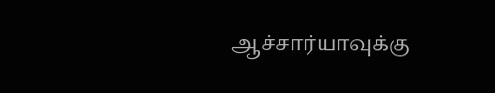ஆச்சார்யாவுக்கு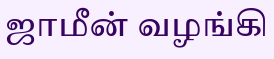ஜாமீன் வழங்கி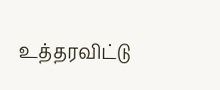உத்தரவிட்டு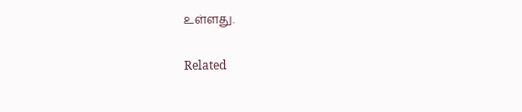உள்ளது.

Related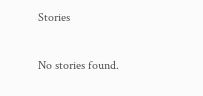Stories

No stories found.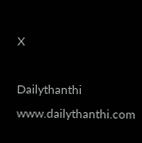X

Dailythanthi
www.dailythanthi.com